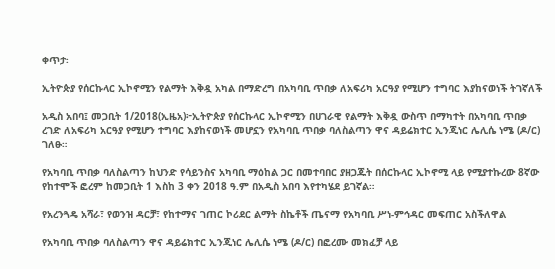ቀጥታ፡

ኢትዮጵያ የሰርኩላር ኢኮኖሚን የልማት እቅዷ አካል በማድረግ በአካባቢ ጥበቃ ለአፍሪካ አርዓያ የሚሆን ተግባር እያከናወነች ትገኛለች

አዲስ አበባ፤ መጋቢት 1/2018(ኢዜአ)፦ኢትዮጵያ የሰርኩላር ኢኮኖሚን በሀገራዊ የልማት እቅዷ ውስጥ በማካተት በአካባቢ ጥበቃ ረገድ ለአፍሪካ አርዓያ የሚሆን ተግባር እያከናወነች መሆኗን የአካባቢ ጥበቃ ባለስልጣን ዋና ዳይሬክተር ኢንጂነር ሌሊሴ ነሜ (ዶ/ር) ገለፁ።

የአካባቢ ጥበቃ ባለስልጣን ከህንድ የሳይንስና አካባቢ ማዕከል ጋር በመተባበር ያዘጋጁት በሰርኩላር ኢኮኖሚ ላይ የሚያተኩረው 8ኛው የከተሞች ፎረም ከመጋቢት 1 እስከ 3 ቀን 2018 ዓ.ም በአዲስ አበባ እየተካሄደ ይገኛል።

የአረንጓዴ አሻራ፣ የወንዝ ዳርቻ፣ የከተማና ገጠር ኮሪደር ልማት ስኬቶች ጤናማ የአካባቢ ሥነ-ምኅዳር መፍጠር አስችለዋል

የአካባቢ ጥበቃ ባለስልጣን ዋና ዳይሬክተር ኢንጂነር ሌሊሴ ነሜ (ዶ/ር) በፎረሙ መክፈቻ ላይ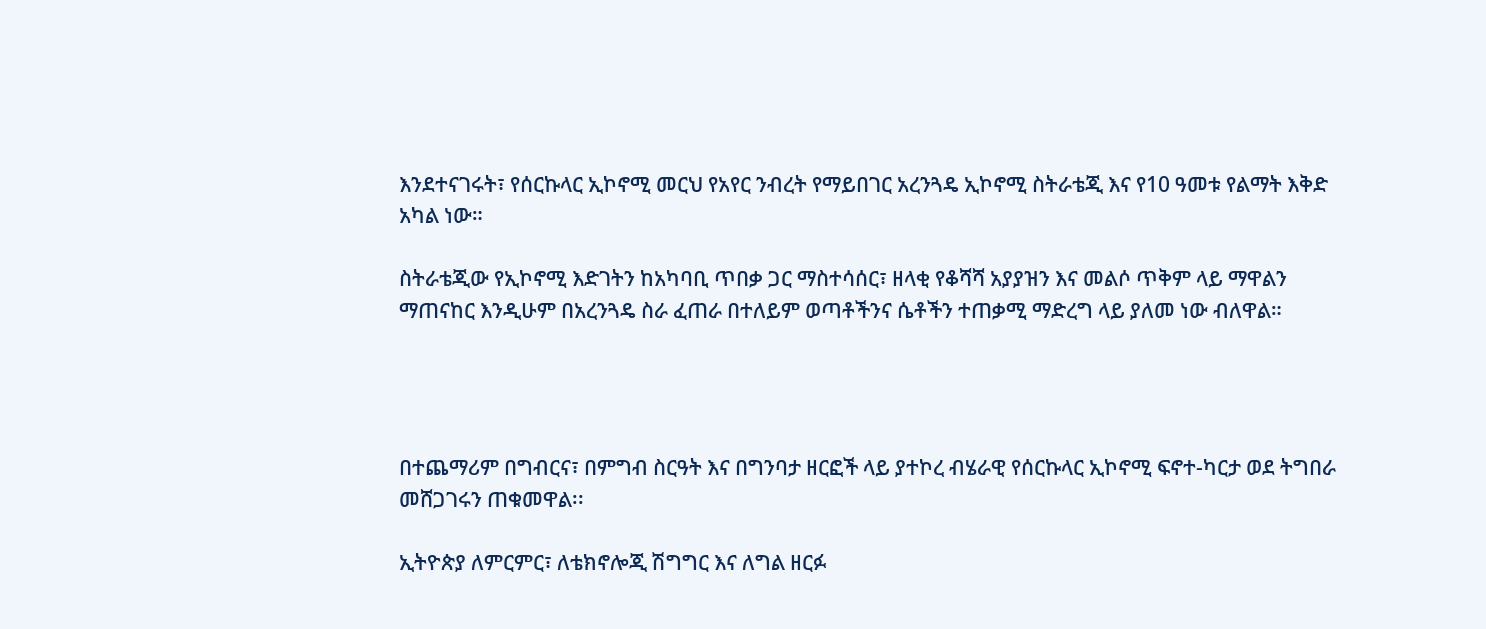እንደተናገሩት፣ የሰርኩላር ኢኮኖሚ መርህ የአየር ንብረት የማይበገር አረንጓዴ ኢኮኖሚ ስትራቴጂ እና የ10 ዓመቱ የልማት እቅድ አካል ነው።

ስትራቴጂው የኢኮኖሚ እድገትን ከአካባቢ ጥበቃ ጋር ማስተሳሰር፣ ዘላቂ የቆሻሻ አያያዝን እና መልሶ ጥቅም ላይ ማዋልን ማጠናከር እንዲሁም በአረንጓዴ ስራ ፈጠራ በተለይም ወጣቶችንና ሴቶችን ተጠቃሚ ማድረግ ላይ ያለመ ነው ብለዋል።




በተጨማሪም በግብርና፣ በምግብ ስርዓት እና በግንባታ ዘርፎች ላይ ያተኮረ ብሄራዊ የሰርኩላር ኢኮኖሚ ፍኖተ-ካርታ ወደ ትግበራ መሸጋገሩን ጠቁመዋል፡፡

ኢትዮጵያ ለምርምር፣ ለቴክኖሎጂ ሽግግር እና ለግል ዘርፉ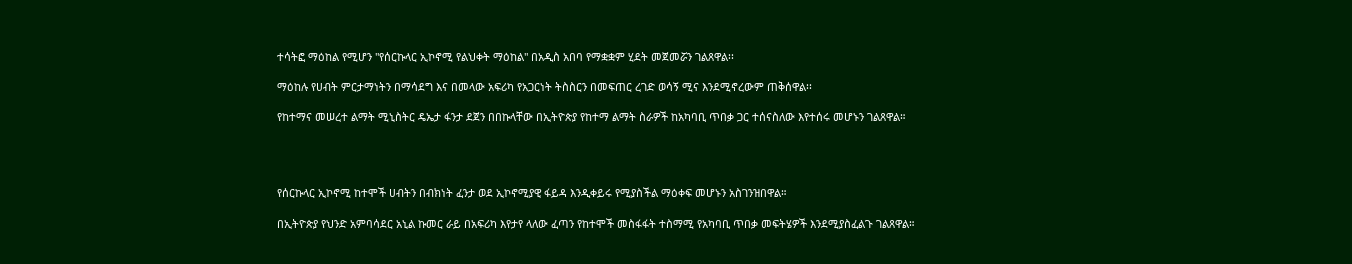ተሳትፎ ማዕከል የሚሆን "የሰርኩላር ኢኮኖሚ የልህቀት ማዕከል" በአዲስ አበባ የማቋቋም ሂደት መጀመሯን ገልጸዋል፡፡

ማዕከሉ የሀብት ምርታማነትን በማሳደግ እና በመላው አፍሪካ የአጋርነት ትስስርን በመፍጠር ረገድ ወሳኝ ሚና እንደሚኖረውም ጠቅሰዋል፡፡

የከተማና መሠረተ ልማት ሚኒስትር ዴኤታ ፋንታ ደጀን በበኩላቸው በኢትዮጵያ የከተማ ልማት ስራዎች ከአካባቢ ጥበቃ ጋር ተሰናስለው እየተሰሩ መሆኑን ገልጸዋል።




የሰርኩላር ኢኮኖሚ ከተሞች ሀብትን በብክነት ፈንታ ወደ ኢኮኖሚያዊ ፋይዳ እንዲቀይሩ የሚያስችል ማዕቀፍ መሆኑን አስገንዝበዋል።

በኢትዮጵያ የህንድ አምባሳደር አኒል ኩመር ራይ በአፍሪካ እየታየ ላለው ፈጣን የከተሞች መስፋፋት ተስማሚ የአካባቢ ጥበቃ መፍትሄዎች እንደሚያስፈልጉ ገልጸዋል።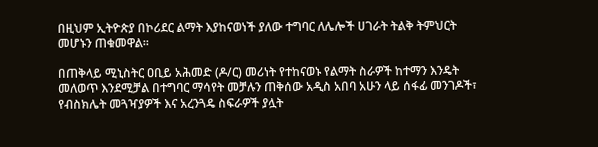በዚህም ኢትዮጵያ በኮሪደር ልማት እያከናወነች ያለው ተግባር ለሌሎች ሀገራት ትልቅ ትምህርት መሆኑን ጠቁመዋል፡፡

በጠቅላይ ሚኒስትር ዐቢይ አሕመድ (ዶ/ር) መሪነት የተከናወኑ የልማት ስራዎች ከተማን እንዴት መለወጥ እንደሚቻል በተግባር ማሳየት መቻሉን ጠቅሰው አዲስ አበባ አሁን ላይ ሰፋፊ መንገዶች፣ የብስክሌት መጓዣያዎች እና አረንጓዴ ስፍራዎች ያሏት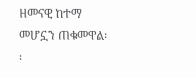ዘመናዊ ከተማ መሆኗን ጠቁመዋል፡፡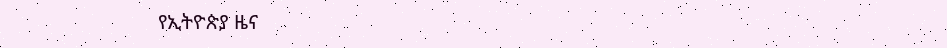የኢትዮጵያ ዜና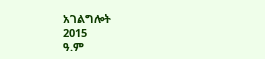አገልግሎት
2015
ዓ.ም